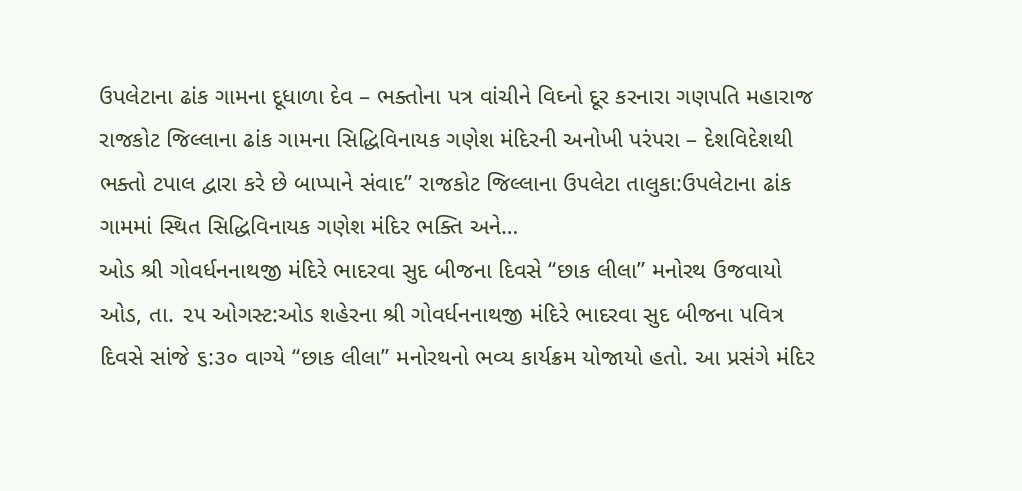ઉપલેટાના ઢાંક ગામના દૂધાળા દેવ – ભક્તોના પત્ર વાંચીને વિઘ્નો દૂર કરનારા ગણપતિ મહારાજ
રાજકોટ જિલ્લાના ઢાંક ગામના સિદ્ધિવિનાયક ગણેશ મંદિરની અનોખી પરંપરા – દેશવિદેશથી ભક્તો ટપાલ દ્વારા કરે છે બાપ્પાને સંવાદ” રાજકોટ જિલ્લાના ઉપલેટા તાલુકા:ઉપલેટાના ઢાંક ગામમાં સ્થિત સિદ્ધિવિનાયક ગણેશ મંદિર ભક્તિ અને…
ઓડ શ્રી ગોવર્ધનનાથજી મંદિરે ભાદરવા સુદ બીજના દિવસે “છાક લીલા” મનોરથ ઉજવાયો
ઓડ, તા. ૨૫ ઓગસ્ટ:ઓડ શહેરના શ્રી ગોવર્ધનનાથજી મંદિરે ભાદરવા સુદ બીજના પવિત્ર દિવસે સાંજે ૬:૩૦ વાગ્યે “છાક લીલા” મનોરથનો ભવ્ય કાર્યક્રમ યોજાયો હતો. આ પ્રસંગે મંદિર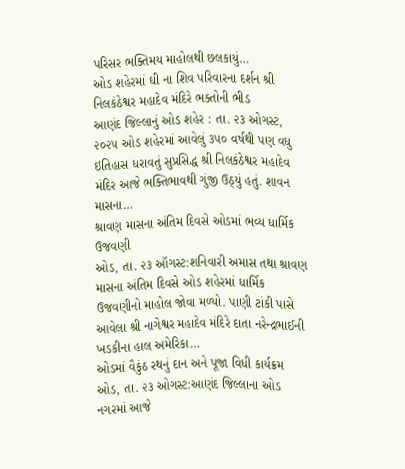પરિસર ભક્તિમય માહોલથી છલકાયું…
ઓડ શહેરમાં ઘી ના શિવ પરિવારના દર્શન શ્રી નિલકંઠેશ્વર મહાદેવ મંદિરે ભક્તોની ભીડ
આણંદ જિલ્લાનું ઓડ શહેર : તા. ૨૩ ઓગસ્ટ, ૨૦૨૫ ઓડ શહેરમાં આવેલું ૩૫૦ વર્ષથી પણ વધુ ઇતિહાસ ધરાવતું સુપ્રસિદ્ધ શ્રી નિલકંઠેશ્વર મહાદેવ મંદિર આજે ભક્તિભાવથી ગુંજી ઉઠ્યું હતું. શાવન માસના…
શ્રાવણ માસના અંતિમ દિવસે ઓડમાં ભવ્ય ધાર્મિક ઉજવણી
ઓડ, તા. ૨૩ ઑગસ્ટ:શનિવારી અમાસ તથા શ્રાવણ માસના અંતિમ દિવસે ઓડ શહેરમાં ધાર્મિક ઉજવણીનો માહોલ જોવા મળ્યો. પાણી ટાંકી પાસે આવેલા શ્રી નાગેશ્વર મહાદેવ મંદિરે દાતા નરેન્દ્રભાઈની ખડકીના હાલ અમેરિકા…
ઓડમાં વૈકુંઠ રથનું દાન અને પૂજા વિધી કાર્યક્રમ
ઓડ, તા. ૨૩ ઓગસ્ટ:આણંદ જિલ્લાના ઓડ નગરમાં આજે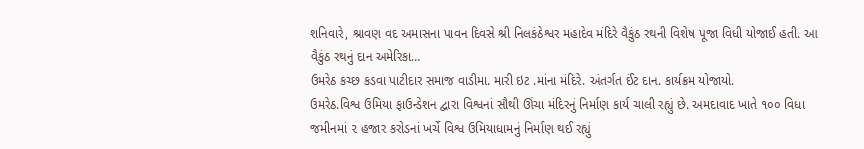શનિવારે, શ્રાવણ વદ અમાસના પાવન દિવસે શ્રી નિલકંઠેશ્વર મહાદેવ મંદિરે વૈકુંઠ રથની વિશેષ પૂજા વિધી યોજાઈ હતી. આ વૈકુંઠ રથનું દાન અમેરિકા…
ઉમરેઠ કચ્છ કડવા પાટીદાર સમાજ વાડીમા. મારી ઇટ .માંના મંદિરે. અંતર્ગત ઈંટ દાન. કાર્યક્રમ યોજાયો.
ઉમરેઠ.વિશ્વ ઉમિયા ફાઉન્ડેશન દ્વારા વિશ્વનાં સૌથી ઊંચા મંદિરનું નિર્માણ કાર્ય ચાલી રહ્યું છે. અમદાવાદ ખાતે ૧૦૦ વિધા જમીનમાં ૨ હજાર કરોડનાં ખર્ચે વિશ્વ ઉમિયાધામનું નિર્માણ થઈ રહ્યું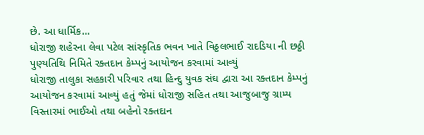છે. આ ધાર્મિક…
ધોરાજી શહેરના લેવા પટેલ સાંસ્કૃતિક ભવન ખાતે વિઠ્ઠલભાઈ રાદડિયા ની છઠ્ઠી પુણ્યતિથિ નિમિતે રક્તદાન કેમ્પનું આયોજન કરવામાં આવ્યું
ધોરાજી તાલુકા સહકારી પરિવાર તથા હિન્દુ યુવક સંઘ દ્વારા આ રક્તદાન કેમ્પનું આયોજન કરવામાં આવ્યું હતું જેમાં ધોરાજી સહિત તથા આજુબાજુ ગ્રામ્ય વિસ્તારમાં ભાઈઓ તથા બહેનો રક્તદાન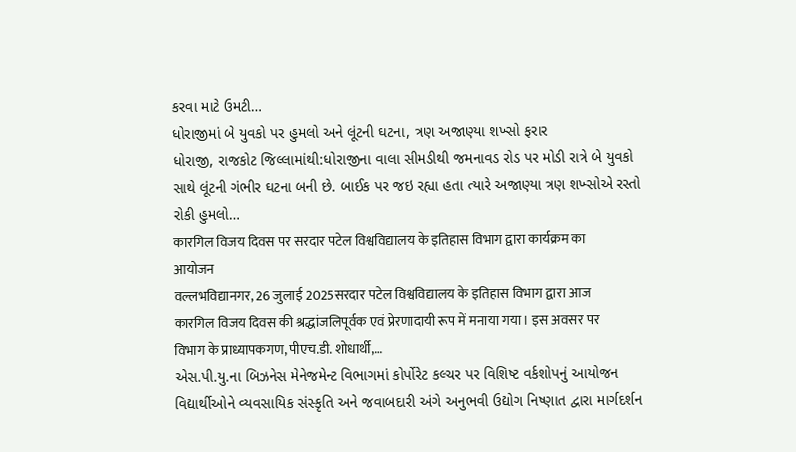કરવા માટે ઉમટી…
ધોરાજીમાં બે યુવકો પર હુમલો અને લૂંટની ઘટના, ત્રણ અજાણ્યા શખ્સો ફરાર
ધોરાજી, રાજકોટ જિલ્લામાંથી:ધોરાજીના વાલા સીમડીથી જમનાવડ રોડ પર મોડી રાત્રે બે યુવકો સાથે લૂંટની ગંભીર ઘટના બની છે. બાઈક પર જઇ રહ્યા હતા ત્યારે અજાણ્યા ત્રણ શખ્સોએ રસ્તો રોકી હુમલો…
कारगिल विजय दिवस पर सरदार पटेल विश्वविद्यालय के इतिहास विभाग द्वारा कार्यक्रम का आयोजन
वल्लभविद्यानगर, 26 जुलाई 2025सरदार पटेल विश्वविद्यालय के इतिहास विभाग द्वारा आज कारगिल विजय दिवस की श्रद्धांजलिपूर्वक एवं प्रेरणादायी रूप में मनाया गया। इस अवसर पर विभाग के प्राध्यापकगण, पीएच.डी. शोधार्थी,…
એસ.પી.યુ.ના બિઝનેસ મેનેજમેન્ટ વિભાગમાં કોર્પોરેટ કલ્ચર પર વિશિષ્ટ વર્કશોપનું આયોજન
વિદ્યાર્થીઓને વ્યવસાયિક સંસ્કૃતિ અને જવાબદારી અંગે અનુભવી ઉદ્યોગ નિષ્ણાત દ્વારા માર્ગદર્શન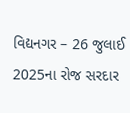વિદ્યનગર – 26 જુલાઈ 2025ના રોજ સરદાર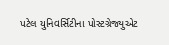પટેલ યુનિવર્સિટીના પોસ્ટગ્રેજ્યુએટ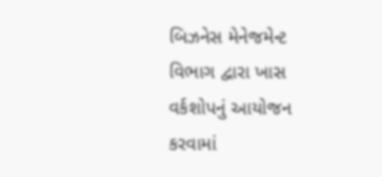બિઝનેસ મેનેજમેન્ટ વિભાગ દ્વારા ખાસ વર્કશોપનું આયોજન કરવામાં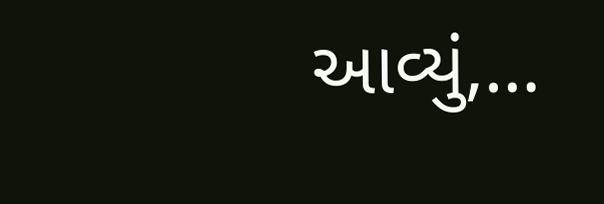આવ્યું,…